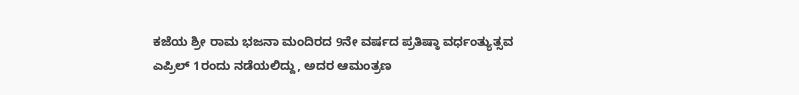ಕಜೆಯ ಶ್ರೀ ರಾಮ ಭಜನಾ ಮಂದಿರದ 9ನೇ ವರ್ಷದ ಪ್ರತಿಷ್ಠಾ ವರ್ಧಂತ್ಯುತ್ಸವ ಎಪ್ರಿಲ್ 1ರಂದು ನಡೆಯಲಿದ್ದು, ಅದರ ಆಮಂತ್ರಣ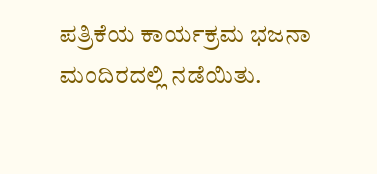ಪತ್ರಿಕೆಯ ಕಾರ್ಯಕ್ರಮ ಭಜನಾ ಮಂದಿರದಲ್ಲಿ ನಡೆಯಿತು.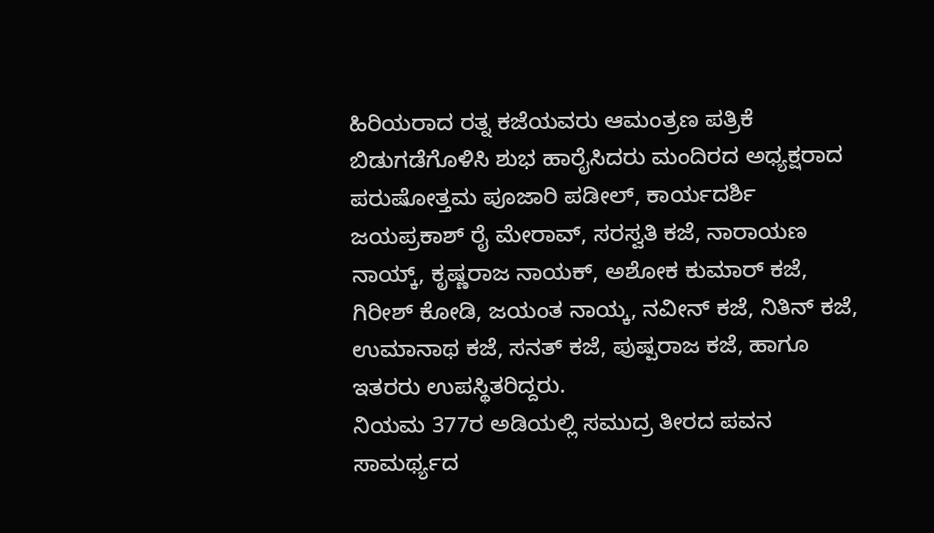ಹಿರಿಯರಾದ ರತ್ನ ಕಜೆಯವರು ಆಮಂತ್ರಣ ಪತ್ರಿಕೆ ಬಿಡುಗಡೆಗೊಳಿಸಿ ಶುಭ ಹಾರೈಸಿದರು ಮಂದಿರದ ಅಧ್ಯಕ್ಷರಾದ ಪರುಷೋತ್ತಮ ಪೂಜಾರಿ ಪಡೀಲ್, ಕಾರ್ಯದರ್ಶಿ ಜಯಪ್ರಕಾಶ್ ರೈ ಮೇರಾವ್, ಸರಸ್ವತಿ ಕಜೆ, ನಾರಾಯಣ ನಾಯ್ಕ್, ಕೃಷ್ಣರಾಜ ನಾಯಕ್, ಅಶೋಕ ಕುಮಾರ್ ಕಜೆ, ಗಿರೀಶ್ ಕೋಡಿ, ಜಯಂತ ನಾಯ್ಕ, ನವೀನ್ ಕಜೆ, ನಿತಿನ್ ಕಜೆ, ಉಮಾನಾಥ ಕಜೆ, ಸನತ್ ಕಜೆ, ಪುಷ್ಪರಾಜ ಕಜೆ, ಹಾಗೂ ಇತರರು ಉಪಸ್ಥಿತರಿದ್ದರು.
ನಿಯಮ 377ರ ಅಡಿಯಲ್ಲಿ ಸಮುದ್ರ ತೀರದ ಪವನ ಸಾಮರ್ಥ್ಯದ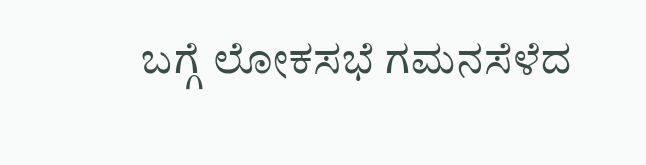ಬಗ್ಗೆ ಲೋಕಸಭೆ ಗಮನಸೆಳೆದ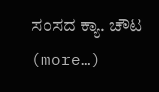ಸಂಸದ ಕ್ಯಾ. ಚೌಟ (more…)